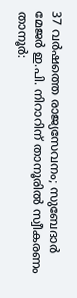37 വർഷത്തെ രാജ്യസേവനം; സുബേദാർ മേജർ ഇ.പി. നിറാറിന് താനൂരിൽ സ്വീകരണം
താനൂർ: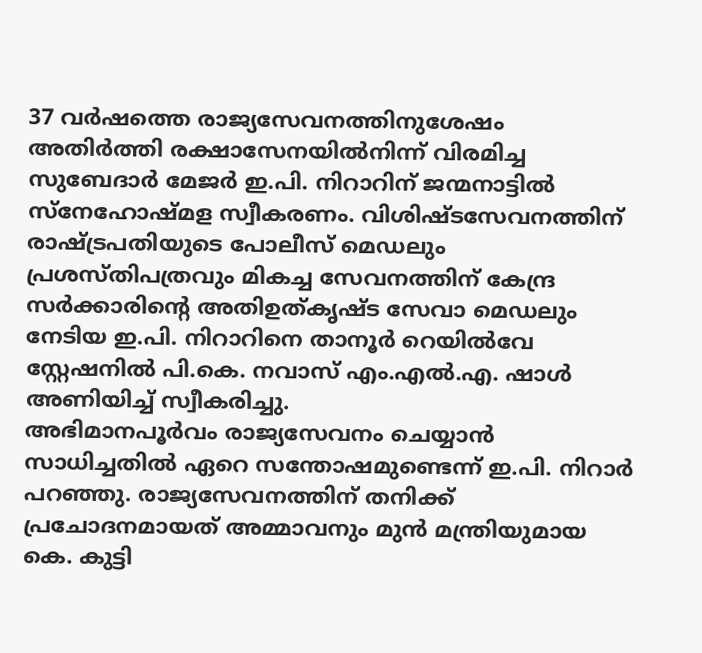37 വർഷത്തെ രാജ്യസേവനത്തിനുശേഷം അതിർത്തി രക്ഷാസേനയിൽനിന്ന് വിരമിച്ച സുബേദാർ മേജർ ഇ.പി. നിറാറിന് ജന്മനാട്ടിൽ സ്നേഹോഷ്മള സ്വീകരണം. വിശിഷ്ടസേവനത്തിന് രാഷ്ട്രപതിയുടെ പോലീസ് മെഡലും പ്രശസ്തിപത്രവും മികച്ച സേവനത്തിന് കേന്ദ്ര സർക്കാരിന്റെ അതിഉത്കൃഷ്ട സേവാ മെഡലും നേടിയ ഇ.പി. നിറാറിനെ താനൂർ റെയിൽവേ സ്റ്റേഷനിൽ പി.കെ. നവാസ് എം.എൽ.എ. ഷാൾ അണിയിച്ച് സ്വീകരിച്ചു.
അഭിമാനപൂർവം രാജ്യസേവനം ചെയ്യാൻ സാധിച്ചതിൽ ഏറെ സന്തോഷമുണ്ടെന്ന് ഇ.പി. നിറാർ പറഞ്ഞു. രാജ്യസേവനത്തിന് തനിക്ക് പ്രചോദനമായത് അമ്മാവനും മുൻ മന്ത്രിയുമായ കെ. കുട്ടി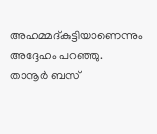അഹമ്മദ്കുട്ടിയാണെന്നും അദ്ദേഹം പറഞ്ഞു.
താനൂർ ബസ്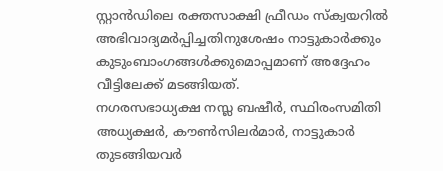സ്റ്റാൻഡിലെ രക്തസാക്ഷി ഫ്രീഡം സ്ക്വയറിൽ അഭിവാദ്യമർപ്പിച്ചതിനുശേഷം നാട്ടുകാർക്കും കുടുംബാംഗങ്ങൾക്കുമൊപ്പമാണ് അദ്ദേഹം വീട്ടിലേക്ക് മടങ്ങിയത്.
നഗരസഭാധ്യക്ഷ നസ്ല ബഷീർ, സ്ഥിരംസമിതി അധ്യക്ഷർ, കൗൺസിലർമാർ, നാട്ടുകാർ തുടങ്ങിയവർ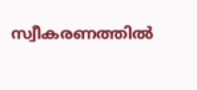സ്വീകരണത്തിൽ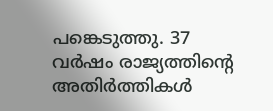പങ്കെടുത്തു. 37 വർഷം രാജ്യത്തിന്റെ അതിർത്തികൾ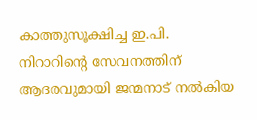കാത്തുസൂക്ഷിച്ച ഇ.പി. നിറാറിന്റെ സേവനത്തിന് ആദരവുമായി ജന്മനാട് നൽകിയ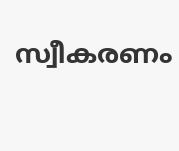സ്വീകരണം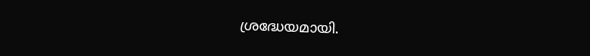ശ്രദ്ധേയമായി.